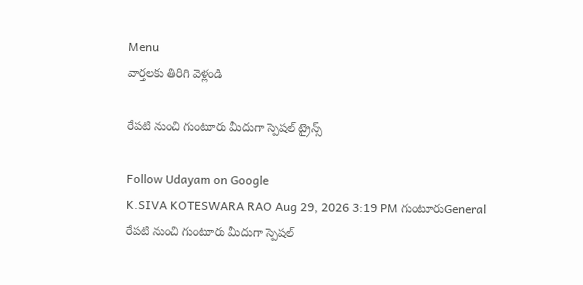Menu
వార్తలకు తిరిగి వెళ్లండి

రేపటి నుంచి గుంటూరు మీదుగా స్పెషల్ ట్రైన్స్

Follow Udayam on Google
K.SIVA KOTESWARA RAO Aug 29, 2026 3:19 PM గుంటూరుGeneral
రేపటి నుంచి గుంటూరు మీదుగా స్పెషల్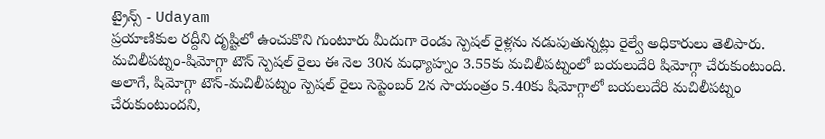ట్రైన్స్ - Udayam
ప్రయాణికుల రద్దీని దృష్టిలో ఉంచుకొని గుంటూరు మీదుగా రెండు స్పెషల్ రైళ్లను నడుపుతున్నట్లు రైల్వే అధికారులు తెలిపారు. మచిలీపట్నం-షిమోగ్గా టౌన్ స్పెషల్ రైలు ఈ నెల 30న మధ్యాహ్నం 3.55కు మచిలీపట్నంలో బయలుదేరి షిమోగ్గా చేరుకుంటుంది. అలాగే, షిమోగ్గా టౌన్-మచిలీపట్నం స్పెషల్ రైలు సెప్టెంబర్ 2న సాయంత్రం 5.40కు షిమోగ్గాలో బయలుదేరి మచిలీపట్నం చేరుకుంటుందని,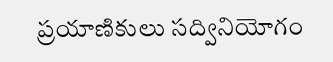ప్రయాణికులు సద్వినియోగం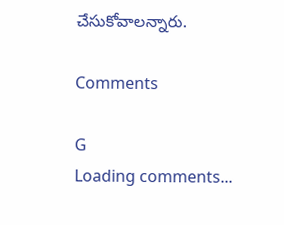చేసుకోవాలన్నారు.

Comments

G
Loading comments...